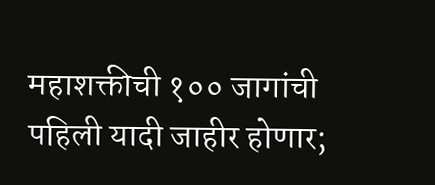महाशक्तीची १०० जागांची पहिली यादी जाहीर होणार;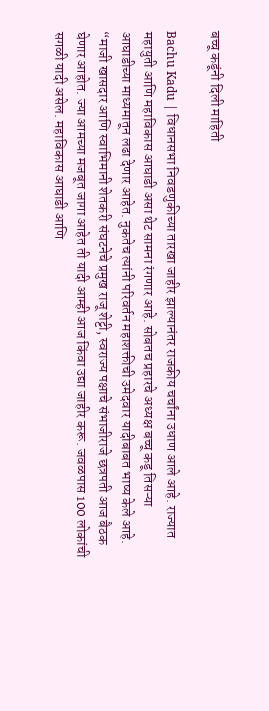बच्चू कडूंनी दिली माहिती

Bachu Kadu | विधानसभा निवडणुकीच्या तारखा जाहीर झाल्यानंतर राजकीय चर्चांना उधाण आले आहे. राज्यात महायुती आणि महाविकास आघाडी असा थेट सामना रंगणार आहे. सोबतच प्रहारचे अध्यक्ष बच्चू कडू तिसऱ्या आघाडीच्या माध्यमातून लढा देणार आहेत. नुकतेच त्यांनी परिवर्तन महाशक्तीची उमेदवार यादीबाबत भाष्य केले आहे.
“माजी खासदार आणि स्वाभिमानी शेतकरी संघटनेचे प्रमुख राजू शेट्टी, स्वराज्य पक्षाचे संभाजीराजे छत्रपती आज बैठक घेणार आहोत. ज्या आमच्या मजबूत जागा आहेत ती यादी आम्ही आज किंवा उद्या जाहीर करू. जवळपास 100 लोकांची सगळी यादी असेल. महाविकास आघाडी आणि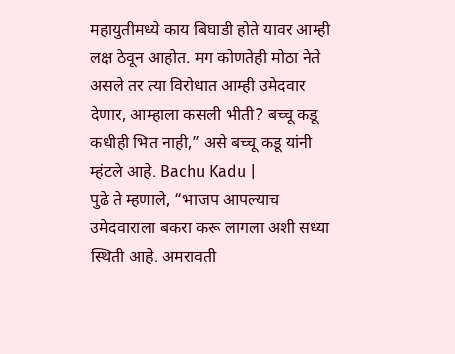महायुतीमध्ये काय बिघाडी होते यावर आम्ही लक्ष ठेवून आहोत. मग कोणतेही मोठा नेते असले तर त्या विरोधात आम्ही उमेदवार देणार, आम्हाला कसली भीती? बच्चू कडू कधीही भित नाही,” असे बच्चू कडू यांनी म्हंटले आहे. Bachu Kadu |
पुढे ते म्हणाले, “भाजप आपल्याच उमेदवाराला बकरा करू लागला अशी सध्या स्थिती आहे. अमरावती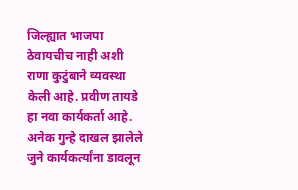जिल्ह्यात भाजपा ठेवायचीच नाही अशी राणा कुटुंबाने व्यवस्था केली आहे. प्रवीण तायडे हा नवा कार्यकर्ता आहे. अनेक गुन्हे दाखल झालेले जुने कार्यकर्त्यांना डावलून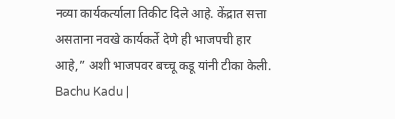नव्या कार्यकर्त्याला तिकीट दिले आहे. केंद्रात सत्ता असताना नवखे कार्यकर्ते देणे ही भाजपची हार आहे,” अशी भाजपवर बच्चू कडू यांनी टीका केली. Bachu Kadu |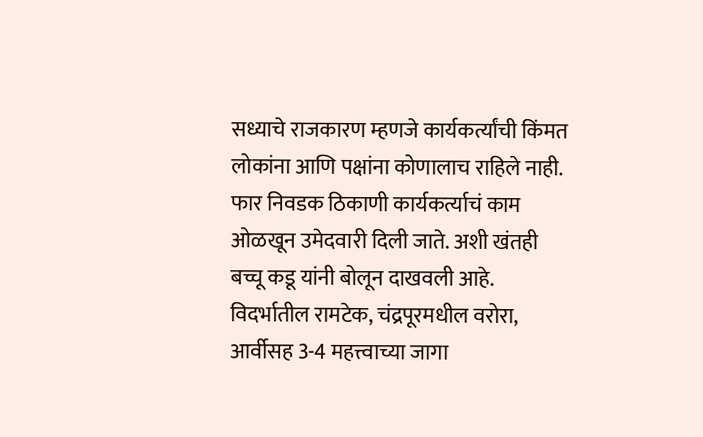सध्याचे राजकारण म्हणजे कार्यकर्त्यांची किंमत लोकांना आणि पक्षांना कोणालाच राहिले नाही. फार निवडक ठिकाणी कार्यकर्त्याचं काम ओळखून उमेदवारी दिली जाते. अशी खंतही बच्चू कडू यांनी बोलून दाखवली आहे. विदर्भातील रामटेक, चंद्रपूरमधील वरोरा, आर्वीसह 3-4 महत्त्वाच्या जागा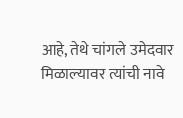आहे, तेथे चांगले उमेदवार मिळाल्यावर त्यांची नावे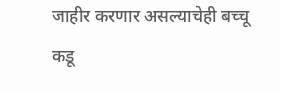जाहीर करणार असल्याचेही बच्चू कडू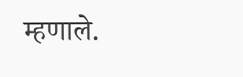म्हणाले.